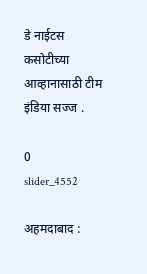डे नाईटस कसोटीच्या आव्हानासाठी टीम इंडिया सज्ज .

0
slider_4552

अहमदाबाद :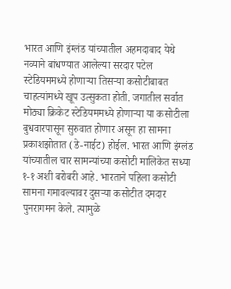भारत आणि इंग्लंड यांच्यातील अहमदाबाद येथे नव्याने बांधण्यात आलेल्या सरदार पटेल स्टेडियममध्ये होणाऱ्या तिसऱ्या कसोटीबाबत चाहत्यांमध्ये खूप उत्सुकता होती. जगातील सर्वात मोठ्या क्रिकेट स्टेडियममध्ये होणाऱ्या या कसोटीला बुधवारपासून सुरुवात होणार असून हा सामना प्रकाशझोतात (डे-नाईट) होईल. भारत आणि इंग्लंड यांच्यातील चार सामन्यांच्या कसोटी मालिकेत सध्या १-१ अशी बरोबरी आहे. भारताने पहिला कसोटी सामना गमावल्यावर दुसऱ्या कसोटीत दमदार पुनरागमन केले. त्यामुळे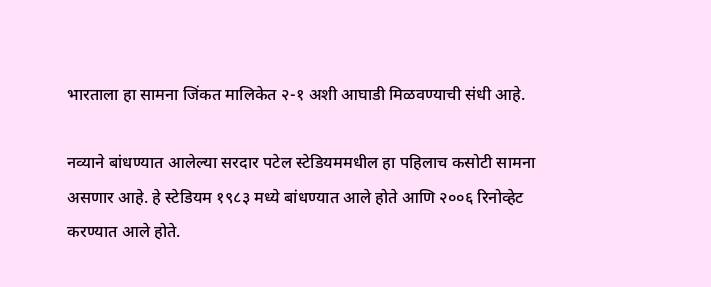भारताला हा सामना जिंकत मालिकेत २-१ अशी आघाडी मिळवण्याची संधी आहे.

नव्याने बांधण्यात आलेल्या सरदार पटेल स्टेडियममधील हा पहिलाच कसोटी सामना असणार आहे. हे स्टेडियम १९८३ मध्ये बांधण्यात आले होते आणि २००६ रिनोव्हेट करण्यात आले होते.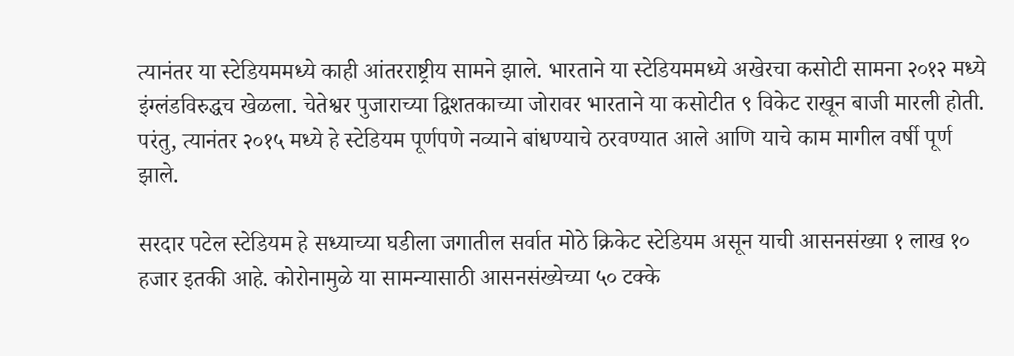त्यानंतर या स्टेडियममध्ये काही आंतरराष्ट्रीय सामने झाले. भारताने या स्टेडियममध्ये अखेरचा कसोटी सामना २०१२ मध्ये इंग्लंडविरुद्धच खेळला. चेतेश्वर पुजाराच्या द्विशतकाच्या जोरावर भारताने या कसोटीत ९ विकेट राखून बाजी मारली होती. परंतु, त्यानंतर २०१५ मध्ये हे स्टेडियम पूर्णपणे नव्याने बांधण्याचे ठरवण्यात आले आणि याचे काम मागील वर्षी पूर्ण झाले.

सरदार पटेल स्टेडियम हे सध्याच्या घडीला जगातील सर्वात मोठे क्रिकेट स्टेडियम असून याची आसनसंख्या १ लाख १० हजार इतकी आहे. कोरोनामुळे या सामन्यासाठी आसनसंख्येच्या ५० टक्के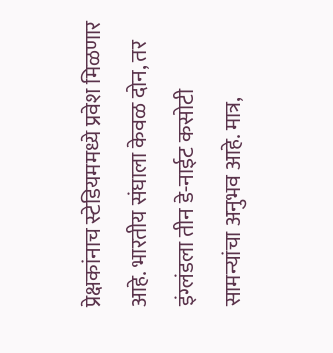प्रेक्षकांनाच स्टेडियममध्ये प्रवेश मिळणार आहे. भारतीय संघाला केवळ दोन, तर इंग्लंडला तीन डे-नाईट कसोटी सामन्यांचा अनुभव आहे. मात्र,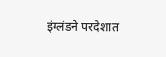इंग्लंडने परदेशात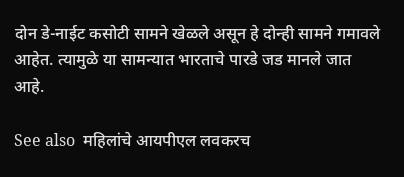दोन डे-नाईट कसोटी सामने खेळले असून हे दोन्ही सामने गमावले आहेत. त्यामुळे या सामन्यात भारताचे पारडे जड मानले जात आहे.

See also  महिलांचे आयपीएल लवकरच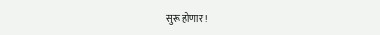सुरू होणार !